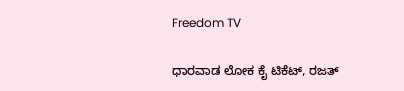Freedom TV

ಧಾರವಾಡ ಲೋಕ ಕೈ ಟಿಕೆಟ್, ರಜತ್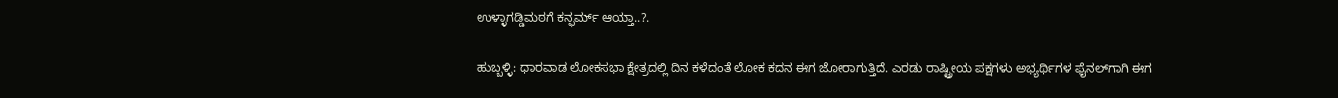ಉಳ್ಳಾಗಡ್ಡಿಮಠಗೆ ಕನ್ಫರ್ಮ್ ಆಯ್ತಾ..?.

ಹುಬ್ಬಳ್ಳಿ: ಧಾರವಾಡ ಲೋಕಸಭಾ ಕ್ಷೇತ್ರದಲ್ಲಿ ದಿನ ಕಳೆದಂತೆ ಲೋಕ ಕದನ ಈಗ ಜೋರಾಗುತ್ತಿದೆ. ಎರಡು ರಾಷ್ಟ್ರೀಯ ಪಕ್ಷಗಳು ಅಭ್ಯರ್ಥಿಗಳ ಫೈನಲ್‌ಗಾಗಿ ಈಗ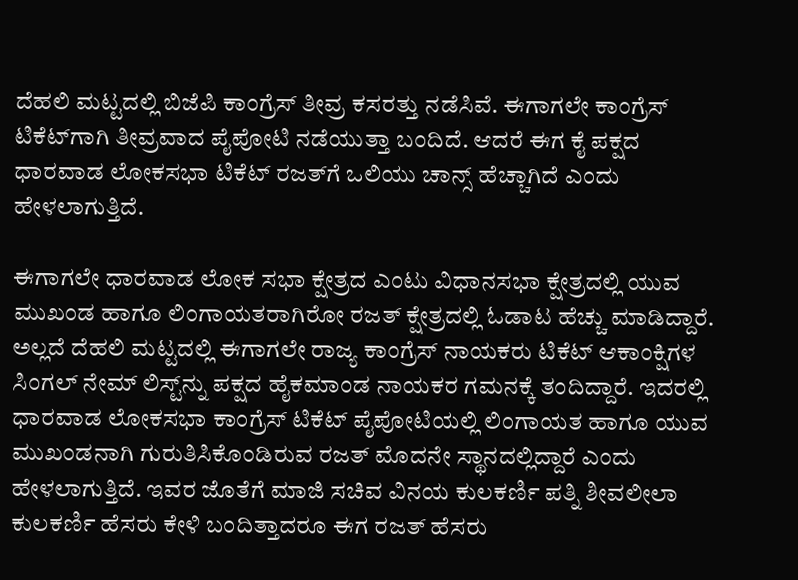ದೆಹಲಿ‌ ಮಟ್ಟದಲ್ಲಿ ಬಿಜೆಪಿ ಕಾಂಗ್ರೆಸ್ ತೀವ್ರ‌ ಕಸರತ್ತು ನಡೆಸಿವೆ. ಈಗಾಗಲೇ ಕಾಂಗ್ರೆಸ್ ಟಿಕೆಟ್‌ಗಾಗಿ ತೀವ್ರವಾದ ಪೈಪೋಟಿ ನಡೆಯುತ್ತಾ ಬಂದಿದೆ. ಆದರೆ ಈಗ ಕೈ ಪಕ್ಷದ ಧಾರವಾಡ ಲೋಕಸಭಾ ಟಿಕೆಟ್ ರಜತ್‌ಗೆ ಒಲಿಯು ಚಾನ್ಸ್ ಹೆಚ್ಚಾಗಿದೆ ಎಂದು ಹೇಳಲಾಗುತ್ತಿದೆ.

ಈಗಾಗಲೇ ಧಾರವಾಡ ಲೋಕ ಸಭಾ ಕ್ಷೇತ್ರದ ಎಂಟು ವಿಧಾನ‌ಸಭಾ ಕ್ಷೇತ್ರದಲ್ಲಿ ಯುವ ಮುಖಂಡ ಹಾಗೂ ಲಿಂಗಾಯತರಾಗಿರೋ ರಜತ್‌ ಕ್ಷೇತ್ರದಲ್ಲಿ‌ ಓಡಾಟ ಹೆಚ್ಚು ಮಾಡಿದ್ದಾರೆ. ಅಲ್ಲದೆ ದೆಹಲಿ ಮಟ್ಟದಲ್ಲಿ ಈಗಾಗಲೇ ರಾಜ್ಯ ಕಾಂಗ್ರೆಸ್ ನಾಯಕರು ಟಿಕೆಟ್ ಆಕಾಂಕ್ಷಿಗಳ ಸಿಂಗಲ್ ನೇಮ್‌ ಲಿಸ್ಟ್‌ನ್ನು ಪಕ್ಷದ ಹೈಕಮಾಂಡ ನಾಯಕರ ಗಮನಕ್ಕೆ ತಂದಿದ್ದಾರೆ. ಇದರಲ್ಲಿ ಧಾರವಾಡ ಲೋಕಸಭಾ ಕಾಂಗ್ರೆಸ್ ಟಿಕೆಟ್ ಪೈಪೋಟಿಯಲ್ಲಿ ಲಿಂಗಾಯತ ಹಾಗೂ ಯುವ ಮುಖಂಡನಾಗಿ ಗುರುತಿಸಿಕೊಂಡಿರುವ ರಜತ್‌ ಮೊದನೇ‌ ಸ್ಥಾನದಲ್ಲಿದ್ದಾರೆ ಎಂದು ಹೇಳಲಾಗುತ್ತಿದೆ. ಇವರ ಜೊತೆಗೆ ಮಾಜಿ ಸಚಿವ ವಿನಯ ಕುಲಕರ್ಣಿ ಪತ್ನಿ ಶೀವಲೀಲಾ ಕುಲಕರ್ಣಿ ಹೆಸರು ಕೇಳಿ ಬಂದಿತ್ತಾದರೂ ಈಗ ರಜತ್ ಹೆಸರು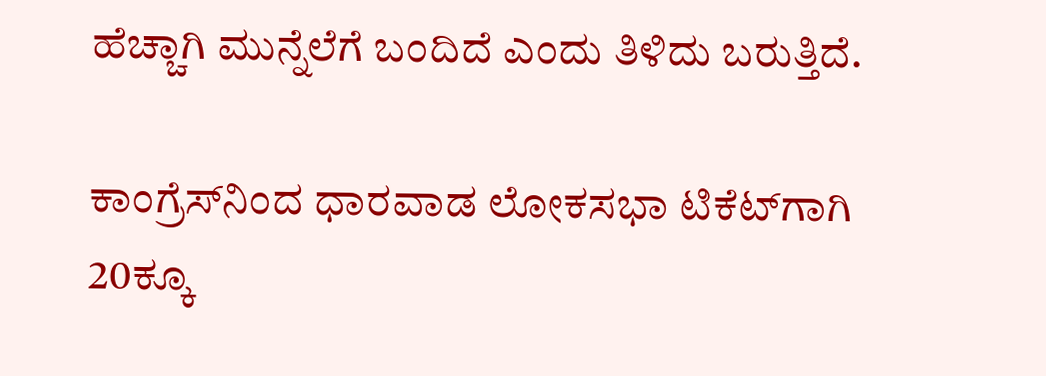ಹೆಚ್ಚಾಗಿ ಮುನ್ನೆಲೆಗೆ ಬಂದಿದೆ‌ ಎಂದು ತಿಳಿದು ಬರುತ್ತಿದೆ.

ಕಾಂಗ್ರೆಸ್‌ನಿಂದ ಧಾರವಾಡ ಲೋಕಸಭಾ ಟಿಕೆಟ್‌ಗಾಗಿ 20ಕ್ಕೂ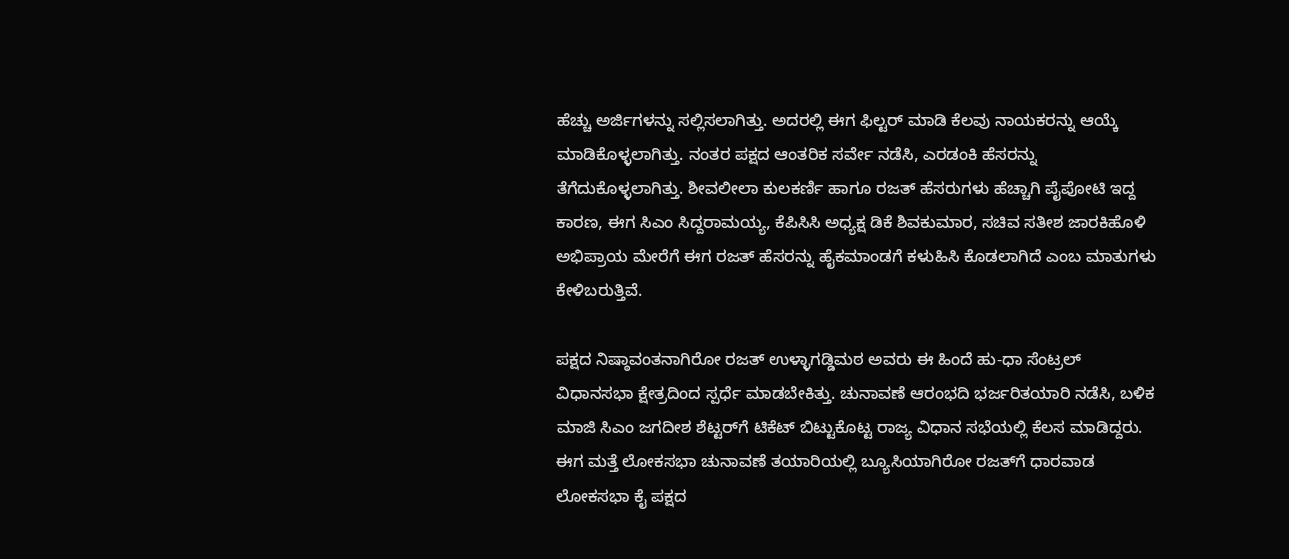ಹೆಚ್ಚು ಅರ್ಜಿಗಳನ್ನು ಸಲ್ಲಿಸಲಾಗಿತ್ತು. ಅದರಲ್ಲಿ ಈಗ ಫಿಲ್ಟರ್ ಮಾಡಿ ಕೆಲವು ನಾಯಕರನ್ನು ಆಯ್ಕೆ ಮಾಡಿಕೊಳ್ಳಲಾಗಿತ್ತು. ನಂತರ ಪಕ್ಷದ ಆಂತರಿಕ ಸರ್ವೇ ನಡೆಸಿ, ಎರಡಂಕಿ ಹೆಸರನ್ನು ತೆಗೆದುಕೊಳ್ಳಲಾಗಿತ್ತು. ಶೀವಲೀಲಾ ಕುಲಕರ್ಣಿ ಹಾಗೂ ರಜತ್ ಹೆಸರುಗಳು ಹೆಚ್ಚಾಗಿ ಪೈಪೋಟಿ ಇದ್ದ ಕಾರಣ, ಈಗ ಸಿಎಂ ಸಿದ್ದರಾಮಯ್ಯ, ಕೆಪಿಸಿಸಿ‌ ಅಧ್ಯಕ್ಷ ಡಿಕೆ ಶಿವಕುಮಾರ, ಸಚಿವ ಸತೀಶ ಜಾರಕಿಹೊಳಿ ಅಭಿಪ್ರಾಯ ಮೇರೆಗೆ ಈಗ ರಜತ್ ಹೆಸರನ್ನು ಹೈಕಮಾಂಡಗೆ ಕಳುಹಿಸಿ ಕೊಡಲಾಗಿದೆ ಎಂಬ ಮಾತುಗಳು ಕೇಳಿ‌ಬರುತ್ತಿವೆ.

ಪಕ್ಷದ ನಿಷ್ಠಾವಂತನಾಗಿರೋ ರಜತ್ ಉಳ್ಳಾಗಡ್ಡಿಮಠ ಅವರು ಈ ಹಿಂದೆ ಹು-ಧಾ ಸೆಂಟ್ರಲ್ ವಿಧಾನ‌ಸಭಾ ಕ್ಷೇತ್ರದಿಂದ ಸ್ಪರ್ಧೆ ಮಾಡಬೇಕಿತ್ತು. ಚುನಾವಣೆ ಆರಂಭದಿ ಭರ್ಜರಿ‌ತಯಾರಿ ನಡೆಸಿ, ಬಳಿಕ ಮಾಜಿ ಸಿಎಂ ಜಗದೀಶ ಶೆಟ್ಟರ್‌ಗೆ ಟಿಕೆಟ್ ಬಿಟ್ಟುಕೊಟ್ಟ ರಾಜ್ಯ ವಿಧಾನ ಸಭೆಯಲ್ಲಿ‌ ಕೆಲಸ ಮಾಡಿದ್ದರು. ಈಗ ಮತ್ತೆ ಲೋಕಸಭಾ ಚುನಾವಣೆ ತಯಾರಿಯಲ್ಲಿ ಬ್ಯೂಸಿಯಾಗಿರೋ ರಜತ್‌ಗೆ ಧಾರವಾಡ ಲೋಕಸಭಾ ಕೈ ಪಕ್ಷದ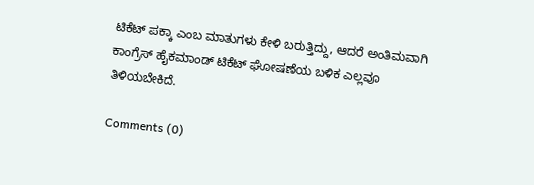ಟಿಕೆಟ್ ಪಕ್ಕಾ ಎಂಬ ಮಾತುಗಳು ಕೇಳಿ ಬರುತ್ತಿದ್ದು, ಆದರೆ ಅಂತಿಮವಾಗಿ ಕಾಂಗ್ರೆಸ್ ಹೈಕಮಾಂಡ್ ಟಿಕೆಟ್ ಘೋಷಣೆಯ ಬಳಿಕ ಎಲ್ಲವೂ ತಿಳಿಯಬೇಕಿದೆ.

Comments (0)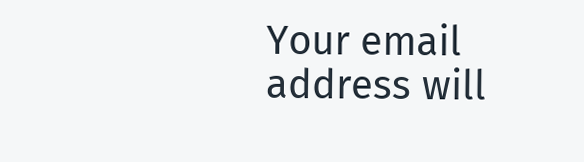Your email address will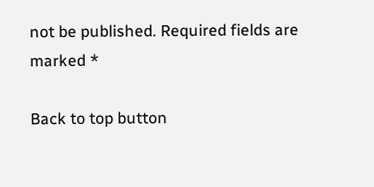not be published. Required fields are marked *

Back to top button